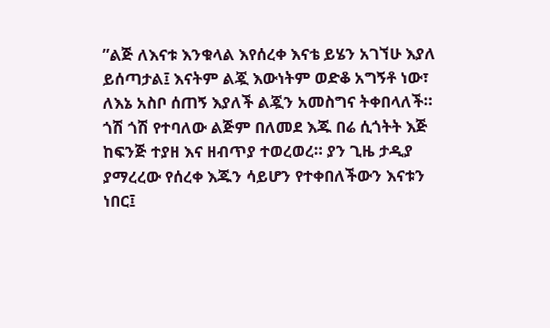”ልጅ ለእናቱ እንቁላል እየሰረቀ እናቴ ይሄን አገኘሁ እያለ ይሰጣታል፤ እናትም ልጇ እውነትም ወድቆ አግኝቶ ነው፣ ለእኔ አስቦ ሰጠኝ እያለች ልጇን አመስግና ትቀበላለች። ጎሽ ጎሽ የተባለው ልጅም በለመደ እጁ በሬ ሲጎትት እጅ ከፍንጅ ተያዘ እና ዘብጥያ ተወረወረ። ያን ጊዜ ታዲያ ያማረረው የሰረቀ እጁን ሳይሆን የተቀበለችውን እናቱን ነበር፤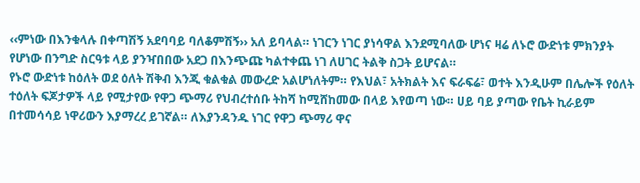‹‹ምነው በእንቁላሉ በቀጣሽኝ አደባባይ ባለቆምሽኝ›› አለ ይባላል። ነገርን ነገር ያነሳዋል እንደሚባለው ሆነና ዛሬ ለኑሮ ውድነቱ ምክንያት የሆነው በንግድ ስርዓቱ ላይ ያንዣበበው አደጋ በእንጭጩ ካልተቀጨ ነገ ለሀገር ትልቅ ስጋት ይሆናል።
የኑሮ ውድነቱ ከዕለት ወደ ዕለት ሽቅብ እንጂ ቁልቁል መውረድ አልሆነለትም። የእህል፣ አትክልት እና ፍራፍሬ፣ ወተት እንዲሁም በሌሎች የዕለት ተዕለት ፍጆታዎች ላይ የሚታየው የዋጋ ጭማሪ የህብረተሰቡ ትከሻ ከሚሸከመው በላይ እየወጣ ነው። ሀይ ባይ ያጣው የቤት ኪራይም በተመሳሳይ ነዋሪውን እያማረረ ይገኛል። ለእያንዳንዱ ነገር የዋጋ ጭማሪ ዋና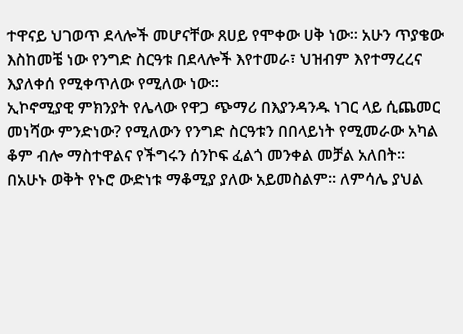ተዋናይ ህገወጥ ደላሎች መሆናቸው ጸሀይ የሞቀው ሀቅ ነው። አሁን ጥያቄው እስከመቼ ነው የንግድ ስርዓቱ በደላሎች እየተመራ፣ ህዝብም እየተማረረና እያለቀሰ የሚቀጥለው የሚለው ነው።
ኢኮኖሚያዊ ምክንያት የሌላው የዋጋ ጭማሪ በእያንዳንዱ ነገር ላይ ሲጨመር መነሻው ምንድነው? የሚለውን የንግድ ስርዓቱን በበላይነት የሚመራው አካል ቆም ብሎ ማስተዋልና የችግሩን ሰንኮፍ ፈልጎ መንቀል መቻል አለበት። በአሁኑ ወቅት የኑሮ ውድነቱ ማቆሚያ ያለው አይመስልም፡፡ ለምሳሌ ያህል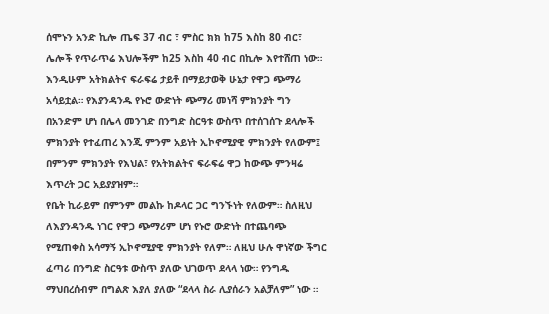ሰሞኑን አንድ ኪሎ ጤፍ 37 ብር ፣ ምስር ክክ ከ75 እስከ 80 ብር፣ ሌሎች የጥራጥሬ እህሎችም ከ25 እስከ 40 ብር በኪሎ እየተሸጠ ነው።
እንዲሁም አትክልትና ፍራፍሬ ታይቶ በማይታወቅ ሁኔታ የዋጋ ጭማሪ አሳይቷል። የእያንዳንዱ የኑሮ ውድነት ጭማሪ መነሻ ምክንያት ግን በአንድም ሆነ በሌላ መንገድ በንግድ ስርዓቱ ውስጥ በተሰገሰጉ ደላሎች ምክንያት የተፈጠረ እንጂ ምንም አይነት ኢኮኖሚያዊ ምክንያት የለውም፤ በምንም ምክንያት የእህል፣ የአትክልትና ፍራፍሬ ዋጋ ከውጭ ምንዛሬ እጥረት ጋር አይያያዝም።
የቤት ኪራይም በምንም መልኩ ከዶላር ጋር ግንኙነት የለውም። ስለዚህ ለእያንዳንዱ ነገር የዋጋ ጭማሪም ሆነ የኑሮ ውድነት በተጨባጭ የሚጠቀስ አሳማኝ ኢኮኖሚያዊ ምክንያት የለም። ለዚህ ሁሉ ዋነኛው ችግር ፈጣሪ በንግድ ስርዓቱ ውስጥ ያለው ህገወጥ ደላላ ነው። የንግዱ ማህበረሰብም በግልጽ እያለ ያለው “ደላላ ስራ ሊያሰራን አልቻለም” ነው ።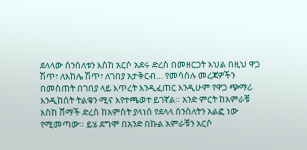ደላላው ሰንሰለቱን እስከ አርሶ አደሩ ድረስ በመዘርጋት እህል በዚህ ዋጋ ሽጥ፣ ለእከሌ ሽጥ፣ ለገበያ አታቅርብ… የመሳሰሉ መረጃዎችን በመስጠት በገበያ ላይ እጥረት እንዲፈጠር እንዲሁም የዋጋ ጭማሪ እንዲከሰት ትልቁን ሚና እየተጫወተ ይገኛል። አንድ ምርት ከአምራቹ እስከ ሸማች ድረስ ከአምስት ያላነሰ የደላላ ሰንሰለትን አልፎ ነው የሚመጣው። ይሄ ደግሞ በአንድ በኩል አምራቹን አርሶ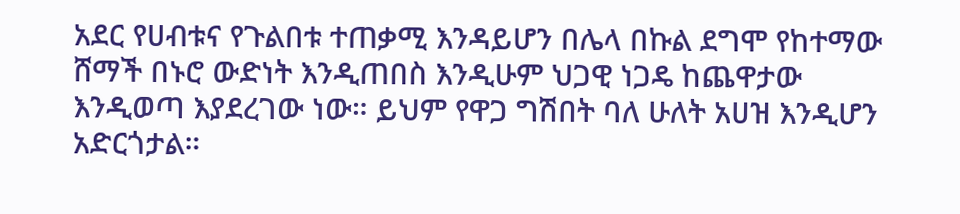አደር የሀብቱና የጉልበቱ ተጠቃሚ እንዳይሆን በሌላ በኩል ደግሞ የከተማው ሸማች በኑሮ ውድነት እንዲጠበስ እንዲሁም ህጋዊ ነጋዴ ከጨዋታው እንዲወጣ እያደረገው ነው። ይህም የዋጋ ግሽበት ባለ ሁለት አሀዝ እንዲሆን አድርጎታል።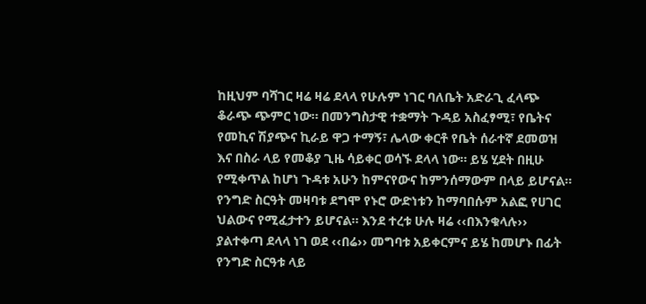ከዚህም ባሻገር ዛሬ ዛሬ ደላላ የሁሉም ነገር ባለቤት አድራጊ ፈላጭ ቆራጭ ጭምር ነው። በመንግስታዊ ተቋማት ጉዳይ አስፈፃሚ፣ የቤትና የመኪና ሽያጭና ኪራይ ዋጋ ተማኝ፣ ሌላው ቀርቶ የቤት ሰራተኛ ደመወዝ እና በስራ ላይ የመቆያ ጊዜ ሳይቀር ወሳኙ ደላላ ነው። ይሄ ሂደት በዚሁ የሚቀጥል ከሆነ ጉዳቱ አሁን ከምናየውና ከምንሰማውም በላይ ይሆናል። የንግድ ስርዓት መዛባቱ ደግሞ የኑሮ ውድነቱን ከማባበሱም አልፎ የሀገር ህልውና የሚፈታተን ይሆናል። እንደ ተረቱ ሁሉ ዛሬ ‹‹በእንቁላሉ›› ያልተቀጣ ደላላ ነገ ወደ ‹‹በሬ›› መግባቱ አይቀርምና ይሄ ከመሆኑ በፊት የንግድ ስርዓቱ ላይ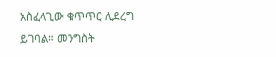አስፈላጊው ቁጥጥር ሊደረግ ይገባል። መንግስት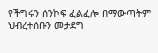የችግሩን ሰንኮፍ ፈልፈሎ በማውጣትም ህብረተሰቡን መታደግ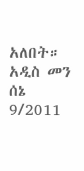አለበት።
አዲስ መን ሰኔ 9/2011